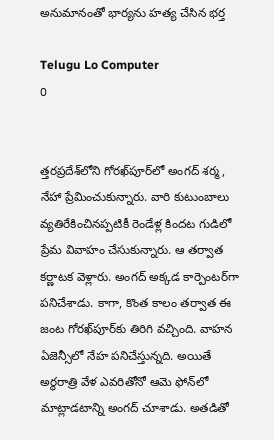అనుమానంతో భార్యను హత్య చేసిన భర్త

Telugu Lo Computer
0


త్తరప్రదేశ్‌లోని గోరఖ్‌పూర్‌లో అంగద్ శర్మ, నేహా ప్రేమించుకున్నారు. వారి కుటుంబాలు వ్యతిరేకించినప్పటికీ రెండేళ్ల కిందట గుడిలో ప్రేమ వివాహం చేసుకున్నారు. ఆ తర్వాత కర్ణాటక వెళ్లారు. అంగద్ అక్కడ కార్పెంటర్‌గా పనిచేశాడు. కాగా, కొంత కాలం తర్వాత ఈ జంట గోరఖ్‌పూర్‌కు తిరిగి వచ్చింది. వాహన ఏజెన్సీలో నేహ పనిచేస్తున్నది. అయితే అర్థరాత్రి వేళ ఎవరితోనో ఆమె ఫోన్‌లో మాట్లాడటాన్ని అంగద్‌ చూశాడు. అతడితో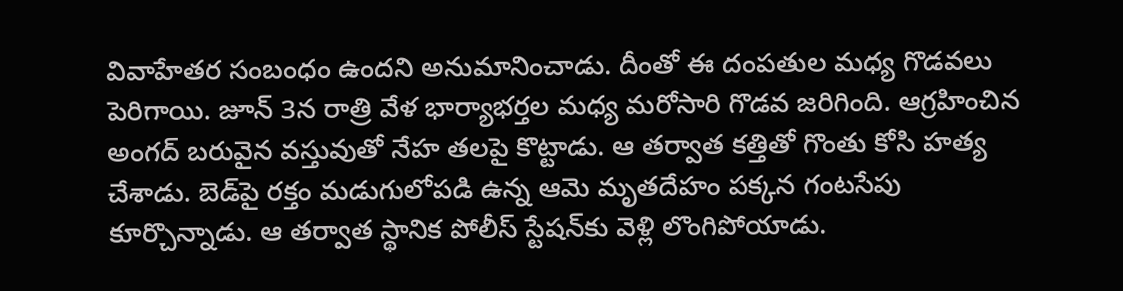వివాహేతర సంబంధం ఉందని అనుమానించాడు. దీంతో ఈ దంపతుల మధ్య గొడవలు పెరిగాయి. జూన్ 3న రాత్రి వేళ భార్యాభర్తల మధ్య మరోసారి గొడవ జరిగింది. ఆగ్రహించిన అంగద్‌ బరువైన వస్తువుతో నేహ తలపై కొట్టాడు. ఆ తర్వాత కత్తితో గొంతు కోసి హత్య చేశాడు. బెడ్‌పై రక్తం మడుగులోపడి ఉన్న ఆమె మృతదేహం పక్కన గంటసేపు కూర్చొన్నాడు. ఆ తర్వాత స్థానిక పోలీస్‌ స్టేషన్‌కు వెళ్లి లొంగిపోయాడు.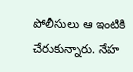పోలీసులు ఆ ఇంటికి చేరుకున్నారు. నేహ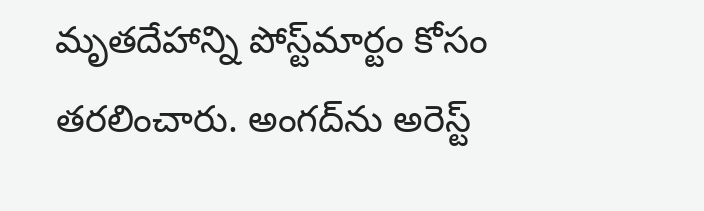మృతదేహాన్ని పోస్ట్‌మార్టం కోసం తరలించారు. అంగద్‌ను అరెస్ట్‌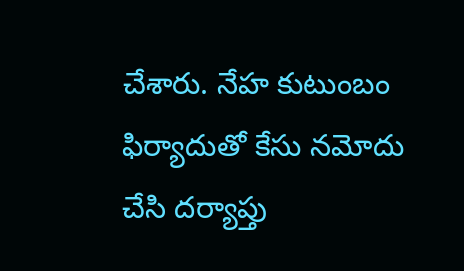చేశారు. నేహ కుటుంబం ఫిర్యాదుతో కేసు నమోదు చేసి దర్యాప్తు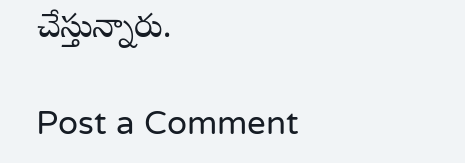చేస్తున్నారు.

Post a Comment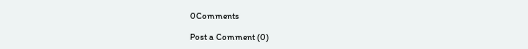0Comments

Post a Comment (0)